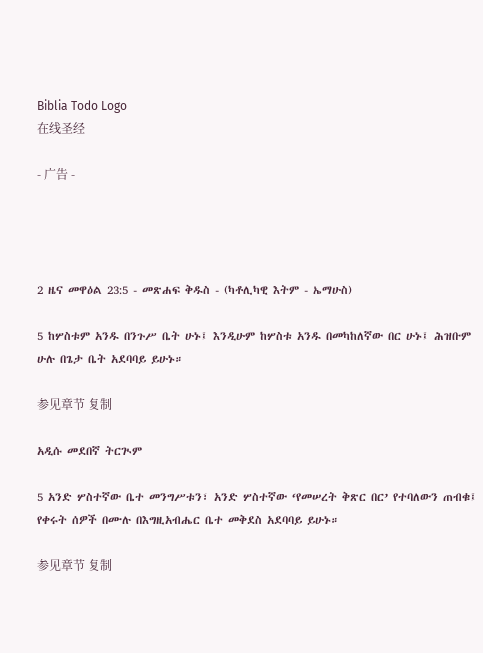Biblia Todo Logo
在线圣经

- 广告 -




2 ዜና መዋዕል 23:5 - መጽሐፍ ቅዱስ - (ካቶሊካዊ እትም - ኤማሁስ)

5 ከሦስቱም አንዱ በንጉሥ ቤት ሁኑ፤ እንዲሁም ከሦስቱ አንዱ በመካከለኛው በር ሁኑ፤ ሕዝቡም ሁሉ በጌታ ቤት አደባባይ ይሁኑ።

参见章节 复制

አዲሱ መደበኛ ትርጒም

5 አንድ ሦስተኛው ቤተ መንግሥቱን፣ አንድ ሦስተኛው ‘የመሠረት ቅጽር በር’ የተባለውን ጠብቁ፤ የቀሩት ሰዎች በሙሉ በእግዚአብሔር ቤተ መቅደስ አደባባይ ይሁኑ።

参见章节 复制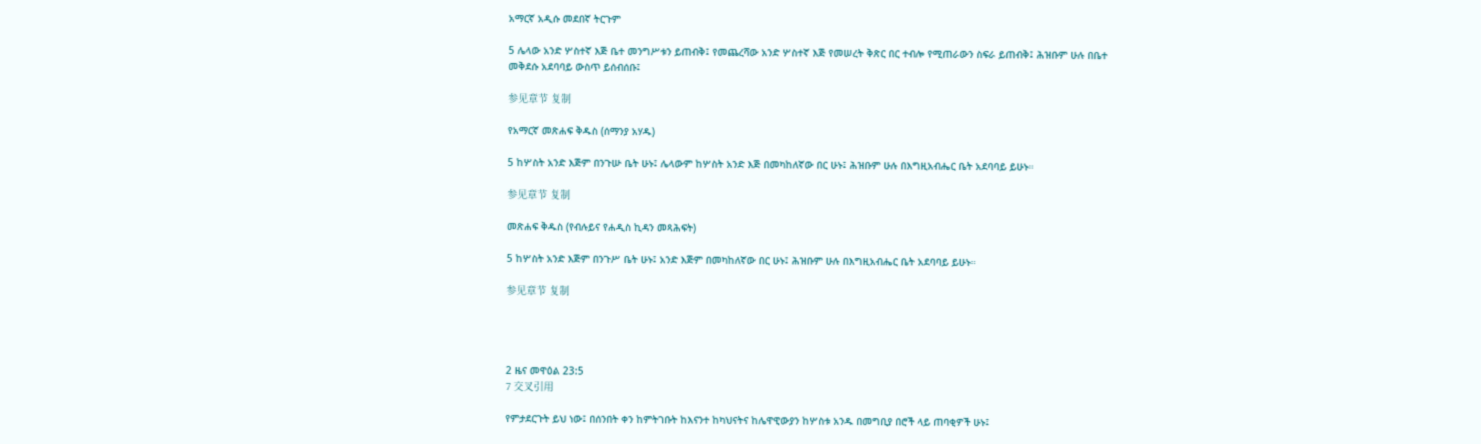አማርኛ አዲሱ መደበኛ ትርጉም

5 ሌላው አንድ ሦስተኛ እጅ ቤተ መንግሥቱን ይጠብቅ፤ የመጨረሻው አንድ ሦስተኛ እጅ የመሠረት ቅጽር በር ተብሎ የሚጠራውን ስፍራ ይጠብቅ፤ ሕዝቡም ሁሉ በቤተ መቅደሱ አደባባይ ውስጥ ይሰብሰቡ፤

参见章节 复制

የአማርኛ መጽሐፍ ቅዱስ (ሰማንያ አሃዱ)

5 ከሦስት አንድ እጅም በንጉሡ ቤት ሁኑ፤ ሌላውም ከሦስት አንድ እጅ በመካከለኛው በር ሁኑ፤ ሕዝቡም ሁሉ በእግዚአብሔር ቤት አደባባይ ይሁኑ።

参见章节 复制

መጽሐፍ ቅዱስ (የብሉይና የሐዲስ ኪዳን መጻሕፍት)

5 ከሦስት አንድ እጅም በንጉሥ ቤት ሁኑ፤ አንድ እጅም በመካከለኛው በር ሁኑ፤ ሕዝቡም ሁሉ በእግዚአብሔር ቤት አደባባይ ይሁኑ።

参见章节 复制




2 ዜና መዋዕል 23:5
7 交叉引用

የምታደርጉት ይህ ነው፤ በሰንበት ቀን ከምትገቡት ከእናንተ ከካህናትና ከሌዋዊውያን ከሦስቱ አንዱ በመግቢያ በሮች ላይ ጠባቂዎች ሁኑ፤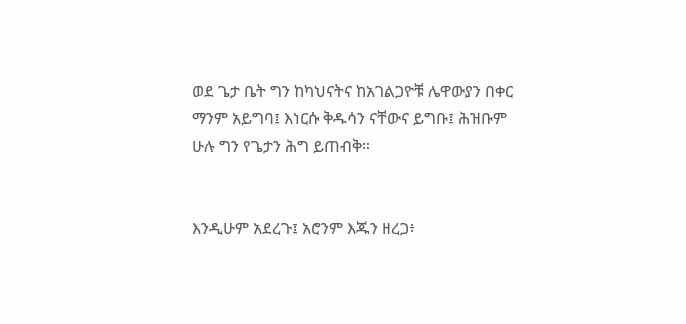ወደ ጌታ ቤት ግን ከካህናትና ከአገልጋዮቹ ሌዋውያን በቀር ማንም አይግባ፤ እነርሱ ቅዱሳን ናቸውና ይግቡ፤ ሕዝቡም ሁሉ ግን የጌታን ሕግ ይጠብቅ።


እንዲሁም አደረጉ፤ አሮንም እጁን ዘረጋ፥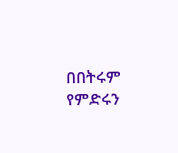በበትሩም የምድሩን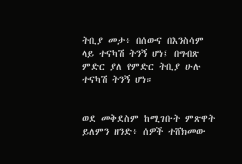ትቢያ መታ፥ በሰውና በእንስሳም ላይ ተናካሽ ትንኝ ሆነ፤ በግብጽ ምድር ያለ የምድር ትቢያ ሁሉ ተናካሽ ትንኝ ሆነ።


ወደ መቅደስም ከሚገቡት ምጽዋት ይለምን ዘንድ፥ ሰዎች ተሸክመው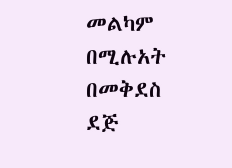መልካም በሚሉአት በመቅደስ ደጅ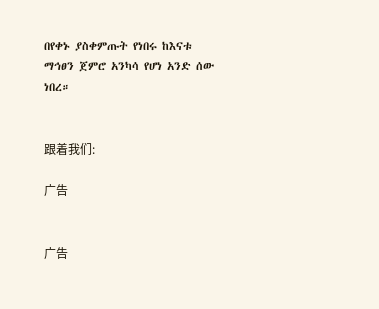በየቀኑ ያስቀምጡት የነበሩ ከእናቱ ማኅፀን ጀምሮ አንካሳ የሆነ አንድ ሰው ነበረ።


跟着我们:

广告


广告